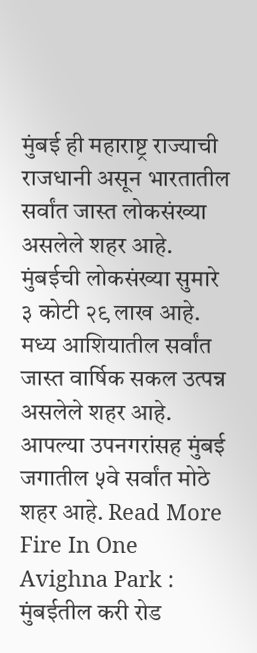मुंबई ही महाराष्ट्र राज्याची राजधानी असून भारतातील सर्वांत जास्त लोकसंख्या असलेले शहर आहे. मुंबईची लोकसंख्या सुमारे ३ कोटी २९ लाख आहे. मध्य आशियातील सर्वांत जास्त वार्षिक सकल उत्पन्न असलेले शहर आहे. आपल्या उपनगरांसह मुंबई जगातील ५वे सर्वांत मोठे शहर आहे. Read More
Fire In One Avighna Park : मुंबईतील करी रोड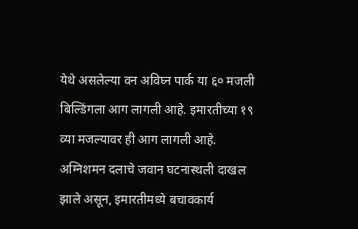येथे असलेल्या वन अविघ्न पार्क या ६० मजली बिल्डिंगला आग लागली आहे. इमारतीच्या १९ व्या मजल्यावर ही आग लागली आहे. अग्निशमन दलाचे जवान घटनास्थली दाखल झाले असून, इमारतीमध्ये बचावकार्य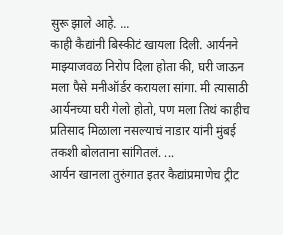सुरू झाले आहे. ...
काही कैद्यांनी बिस्कीटं खायला दिली. आर्यनने माझ्याजवळ निरोप दिला होता की, घरी जाऊन मला पैसे मनीऑर्डर करायला सांगा. मी त्यासाठी आर्यनच्या घरी गेलो होतो, पण मला तिथं काहीच प्रतिसाद मिळाला नसल्याचं नाडार यांनी मुंबई तकशी बोलताना सांगितलं. ...
आर्यन खानला तुरुंगात इतर कैद्यांप्रमाणेच ट्रीट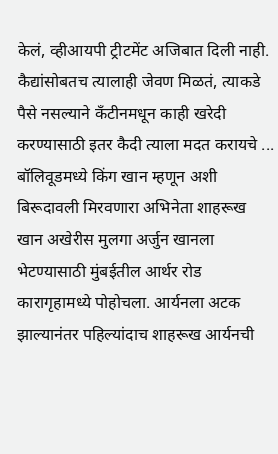केलं, व्हीआयपी ट्रीटमेंट अजिबात दिली नाही. कैद्यांसोबतच त्यालाही जेवण मिळतं, त्याकडे पैसे नसल्याने कँटीनमधून काही खरेदी करण्यासाठी इतर कैदी त्याला मदत करायचे ...
बॉलिवूडमध्ये किंग खान म्हणून अशी बिरूदावली मिरवणारा अभिनेता शाहरूख खान अखेरीस मुलगा अर्जुन खानला भेटण्यासाठी मुंबईतील आर्थर रोड कारागृहामध्ये पोहोचला. आर्यनला अटक झाल्यानंतर पहिल्यांदाच शाहरूख आर्यनची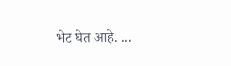भेट घेत आहे. ...